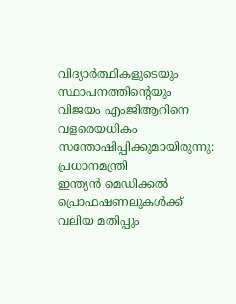വിദ്യാർത്ഥികളുടെയും സ്ഥാപനത്തിന്റെയും വിജയം എം‌ജി‌ആറിനെ വളരെയധികം സന്തോഷിപ്പിക്കുമായിരുന്നു: പ്രധാനമന്ത്രി
ഇന്ത്യൻ മെഡിക്കൽ പ്രൊഫഷണലുകൾക്ക് വലിയ മതിപ്പും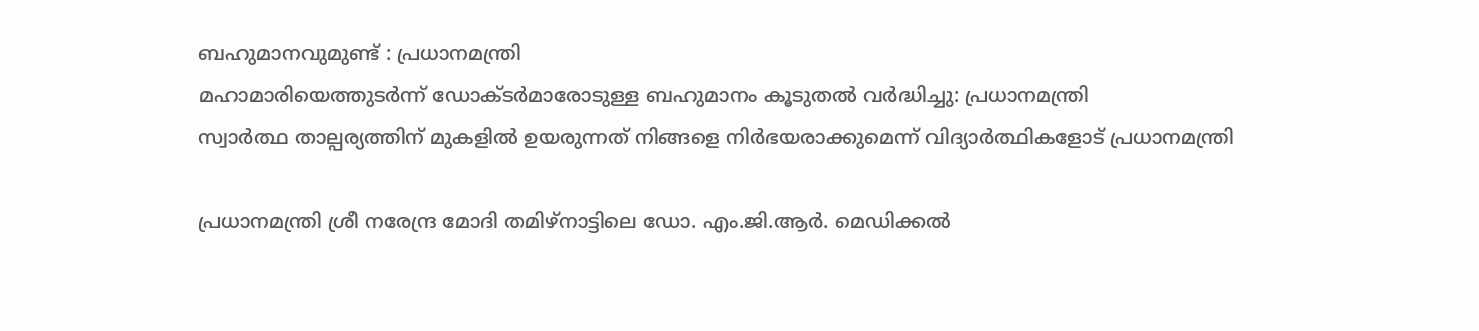ബഹുമാനവുമുണ്ട് : പ്രധാനമന്ത്രി
മഹാമാരിയെത്തുടർന്ന് ഡോക്ടർമാരോടുള്ള ബഹുമാനം കൂടുതൽ വർദ്ധിച്ചു: പ്രധാനമന്ത്രി
സ്വാർത്ഥ താല്പര്യത്തിന് മുകളിൽ ഉയരുന്നത് നിങ്ങളെ നിർഭയരാക്കുമെന്ന് വിദ്യാർത്ഥികളോട് പ്രധാനമന്ത്രി

പ്രധാനമന്ത്രി ശ്രീ നരേന്ദ്ര മോദി തമിഴ്‌നാട്ടിലെ ഡോ. എം.ജി.ആർ. മെഡിക്കൽ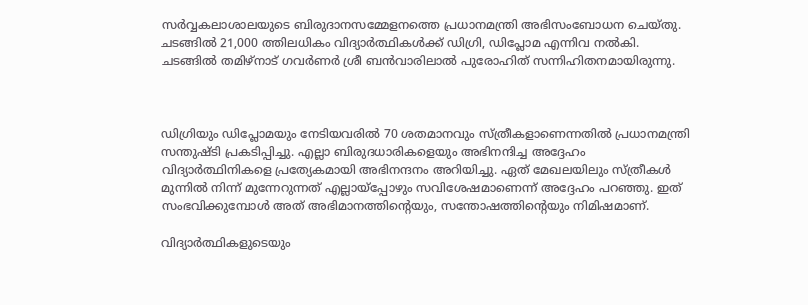സർവ്വകലാശാലയുടെ ബിരുദാനസമ്മേളനത്തെ പ്രധാനമന്ത്രി അഭിസംബോധന ചെയ്തു. ചടങ്ങിൽ 21,000 ത്തിലധികം വിദ്യാർത്ഥികൾക്ക് ഡിഗ്രി, ഡിപ്ലോമ എന്നിവ നൽകി. ചടങ്ങിൽ തമിഴ്‌നാട് ഗവർണർ ശ്രീ ബൻവാരിലാൽ പുരോഹിത് സന്നിഹിതനമായിരുന്നു.



ഡിഗ്രിയും ഡിപ്ലോമയും നേടിയവരിൽ 70 ശതമാനവും സ്ത്രീകളാണെന്നതിൽ പ്രധാനമന്ത്രി സന്തുഷ്ടി പ്രകടിപ്പിച്ചു. എല്ലാ ബിരുദധാരികളെയും അഭിനന്ദിച്ച അദ്ദേഹം വിദ്യാർത്ഥിനികളെ പ്രത്യേകമായി അഭിനന്ദനം അറിയിച്ചു. ഏത് മേഖലയിലും സ്ത്രീകൾ മുന്നിൽ നിന്ന് മുന്നേറുന്നത് എല്ലായ്പ്പോഴും സവിശേഷമാണെന്ന് അദ്ദേഹം പറഞ്ഞു. ഇത് സംഭവിക്കുമ്പോൾ അത് അഭിമാനത്തിന്റെയും, സന്തോഷത്തിന്റെയും നിമിഷമാണ്.

വിദ്യാർത്ഥികളുടെയും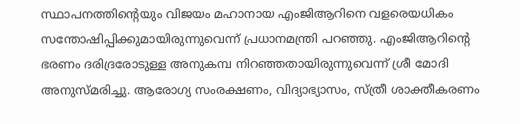സ്ഥാപനത്തിന്റെയും വിജയം മഹാനായ എം‌ജി‌ആറിനെ വളരെയധികം സന്തോഷിപ്പിക്കുമായിരുന്നുവെന്ന് പ്രധാനമന്ത്രി പറഞ്ഞു. എം‌ജി‌ആറിന്റെ ഭരണം ദരിദ്രരോടുള്ള അനുകമ്പ നിറഞ്ഞതായിരുന്നുവെന്ന് ശ്രീ മോദി അനുസ്മരിച്ചു. ആരോഗ്യ സംരക്ഷണം, വിദ്യാഭ്യാസം, സ്ത്രീ ശാക്തീകരണം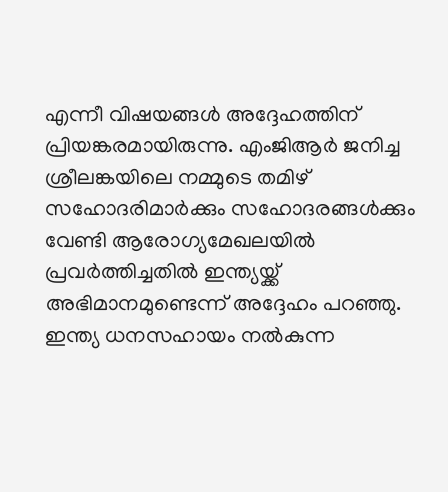എന്നീ വിഷയങ്ങൾ അദ്ദേഹത്തിന് പ്രിയങ്കരമായിരുന്നു. എം‌ജി‌ആർ ജനിച്ച ശ്രീലങ്കയിലെ നമ്മുടെ തമിഴ് സഹോദരിമാർക്കും സഹോദരങ്ങൾക്കും വേണ്ടി ആരോഗ്യമേഖലയിൽ പ്രവർത്തിച്ചതിൽ ഇന്ത്യയ്ക്ക് അഭിമാനമുണ്ടെന്ന് അദ്ദേഹം പറഞ്ഞു. ഇന്ത്യ ധനസഹായം നൽകുന്ന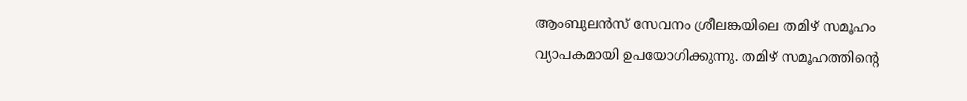ആംബുലൻസ് സേവനം ശ്രീലങ്കയിലെ തമിഴ് സമൂഹം വ്യാപകമായി ഉപയോഗിക്കുന്നു. തമിഴ് സമൂഹത്തിന്റെ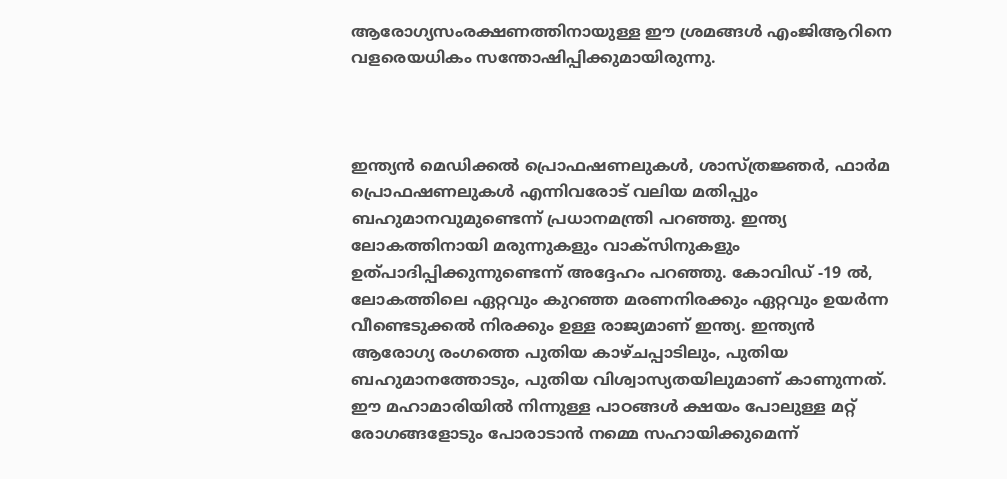ആരോഗ്യസംരക്ഷണത്തിനായുള്ള ഈ ശ്രമങ്ങൾ എം‌ജി‌ആറിനെ വളരെയധികം സന്തോഷിപ്പിക്കുമായിരുന്നു.



ഇന്ത്യൻ മെഡിക്കൽ പ്രൊഫഷണലുകൾ, ശാസ്ത്രജ്ഞർ, ഫാർമ പ്രൊഫഷണലുകൾ എന്നിവരോട് വലിയ മതിപ്പും ബഹുമാനവുമുണ്ടെന്ന് പ്രധാനമന്ത്രി പറഞ്ഞു. ഇന്ത്യ ലോകത്തിനായി മരുന്നുകളും വാക്സിനുകളും ഉത്പാദിപ്പിക്കുന്നുണ്ടെന്ന് അദ്ദേഹം പറഞ്ഞു. കോവിഡ് -19 ൽ, ലോകത്തിലെ ഏറ്റവും കുറഞ്ഞ മരണനിരക്കും ഏറ്റവും ഉയർന്ന വീണ്ടെടുക്കൽ നിരക്കും ഉള്ള രാജ്യമാണ് ഇന്ത്യ. ഇന്ത്യൻ ആരോഗ്യ രംഗത്തെ പുതിയ കാഴ്ചപ്പാടിലും, പുതിയ ബഹുമാനത്തോടും, പുതിയ വിശ്വാസ്യതയിലുമാണ് കാണുന്നത്. ഈ മഹാമാരിയിൽ നിന്നുള്ള പാഠങ്ങൾ ക്ഷയം പോലുള്ള മറ്റ് രോഗങ്ങളോടും പോരാടാൻ നമ്മെ സഹായിക്കുമെന്ന്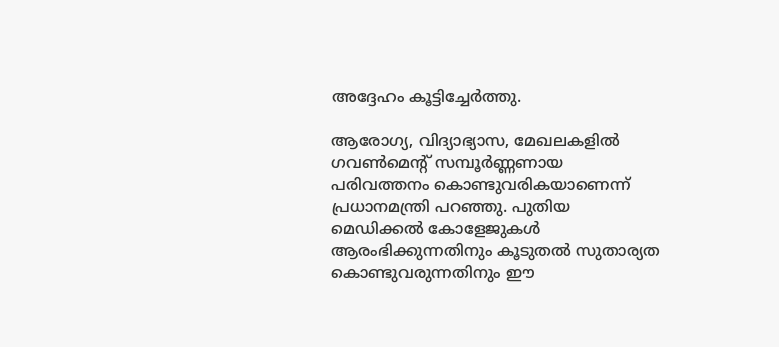അദ്ദേഹം കൂട്ടിച്ചേർത്തു.

ആരോഗ്യ, വിദ്യാഭ്യാസ, മേഖലകളിൽ ഗവൺമെന്റ് സമ്പൂർണ്ണണായ പരിവത്തനം കൊണ്ടുവരികയാണെന്ന് പ്രധാനമന്ത്രി പറഞ്ഞു. പുതിയ മെഡിക്കൽ കോളേജുകൾ ആരംഭിക്കുന്നതിനും കൂടുതൽ സുതാര്യത കൊണ്ടുവരുന്നതിനും ഈ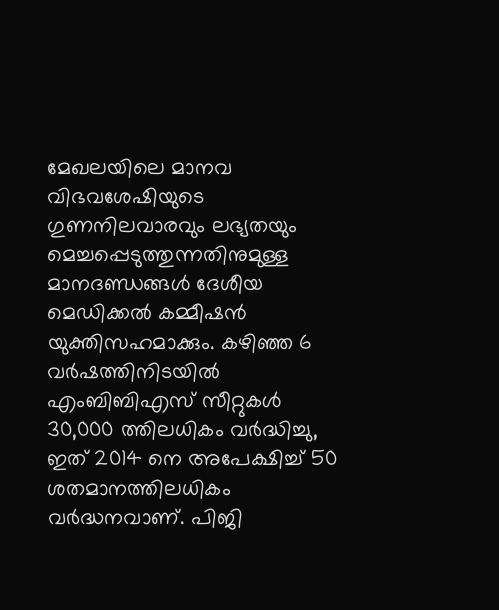മേഖലയിലെ മാനവ വിഭവശേഷിയുടെ ഗുണനിലവാരവും ലഭ്യതയും മെച്ചപ്പെടുത്തുന്നതിനുമുള്ള മാനദണ്ഡങ്ങൾ ദേശീയ മെഡിക്കൽ കമ്മീഷൻ യുക്തിസഹമാക്കും. കഴിഞ്ഞ 6 വർഷത്തിനിടയിൽ എം‌ബി‌ബി‌എസ് സീറ്റുകൾ 30,000 ത്തിലധികം വർദ്ധിച്ചു, ഇത് 2014 നെ അപേക്ഷിച്ച് 50 ശതമാനത്തിലധികം വർദ്ധനവാണ്. പി‌ജി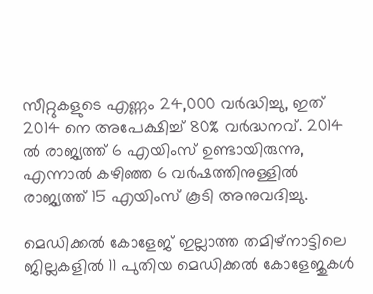സീറ്റുകളുടെ എണ്ണം 24,000 വർദ്ധിച്ചു, ഇത് 2014 നെ അപേക്ഷിച്ച് 80% വർദ്ധനവ്. 2014 ൽ രാജ്യത്ത് 6 എയിംസ് ഉണ്ടായിരുന്നു, എന്നാൽ കഴിഞ്ഞ 6 വർഷത്തിനുള്ളിൽ രാജ്യത്ത് 15 എയിംസ് കൂടി അനുവദിച്ചു.

മെഡിക്കൽ കോളേജ് ഇല്ലാത്ത തമിഴ്‌നാട്ടിലെ ജില്ലകളിൽ 11 പുതിയ മെഡിക്കൽ കോളേജുകൾ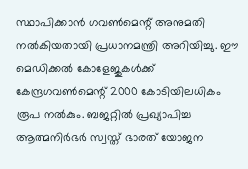സ്ഥാപിക്കാൻ ഗവൺമെന്റ് അനുമതി നൽകിയതായി പ്രധാനമന്ത്രി അറിയിച്ചു. ഈ മെഡിക്കൽ കോളേജുകൾക്ക് കേന്ദ്രഗവൺമെന്റ് 2000 കോടിയിലധികം രൂപ നൽകും. ബജറ്റിൽ പ്രഖ്യാപിച്ച ആത്മനിർഭർ സ്വസ്ത് ഭാരത് യോജന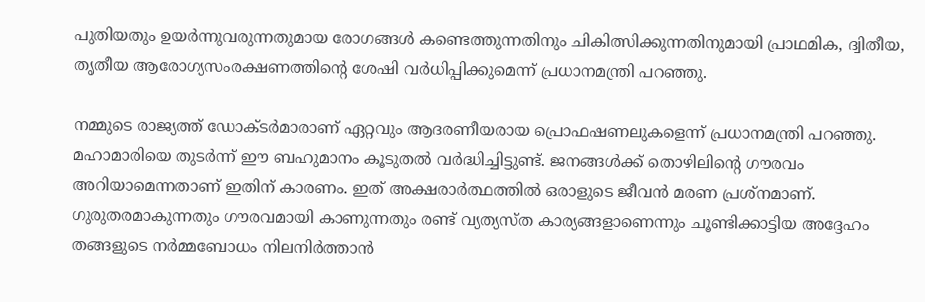പുതിയതും ഉയർന്നുവരുന്നതുമായ രോഗങ്ങൾ കണ്ടെത്തുന്നതിനും ചികിത്സിക്കുന്നതിനുമായി പ്രാഥമിക, ദ്വിതീയ, തൃതീയ ആരോഗ്യസംരക്ഷണത്തിന്റെ ശേഷി വർധിപ്പിക്കുമെന്ന് പ്രധാനമന്ത്രി പറഞ്ഞു.

നമ്മുടെ രാജ്യത്ത് ഡോക്ടർമാരാണ് ഏറ്റവും ആദരണീയരായ പ്രൊഫഷണലുകളെന്ന് പ്രധാനമന്ത്രി പറഞ്ഞു. മഹാമാരിയെ തുടർന്ന് ഈ ബഹുമാനം കൂടുതൽ വർദ്ധിച്ചിട്ടുണ്ട്. ജനങ്ങൾക്ക് തൊഴിലിന്റെ ഗൗരവം അറിയാമെന്നതാണ് ഇതിന് കാരണം. ഇത് അക്ഷരാർത്ഥത്തിൽ ഒരാളുടെ ജീവൻ മരണ പ്രശ്നമാണ്. ഗുരുതരമാകുന്നതും ഗൗരവമായി കാണുന്നതും രണ്ട് വ്യത്യസ്ത കാര്യങ്ങളാണെന്നും ചൂണ്ടിക്കാട്ടിയ അദ്ദേഹം തങ്ങളുടെ നർമ്മബോധം നിലനിർത്താൻ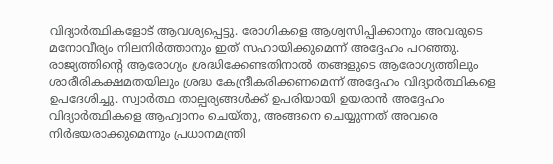വിദ്യാർത്ഥികളോട് ആവശ്യപ്പെട്ടു. രോഗികളെ ആശ്വസിപ്പിക്കാനും അവരുടെ മനോവീര്യം നിലനിർത്താനും ഇത് സഹായിക്കുമെന്ന് അദ്ദേഹം പറഞ്ഞു. രാജ്യത്തിന്റെ ആരോഗ്യം ശ്രദ്ധിക്കേണ്ടതിനാൽ തങ്ങളുടെ ആരോഗ്യത്തിലും ശാരീരികക്ഷമതയിലും ശ്രദ്ധ കേന്ദ്രീകരിക്കണമെന്ന് അദ്ദേഹം വിദ്യാർത്ഥികളെ ഉപദേശിച്ചു. സ്വാർത്ഥ താല്പര്യങ്ങൾക്ക് ഉപരിയായി ഉയരാൻ അദ്ദേഹം വിദ്യാർത്ഥികളെ ആഹ്വാനം ചെയ്തു, അങ്ങനെ ചെയ്യുന്നത് അവരെ നിർഭയരാക്കുമെന്നും പ്രധാനമന്ത്രി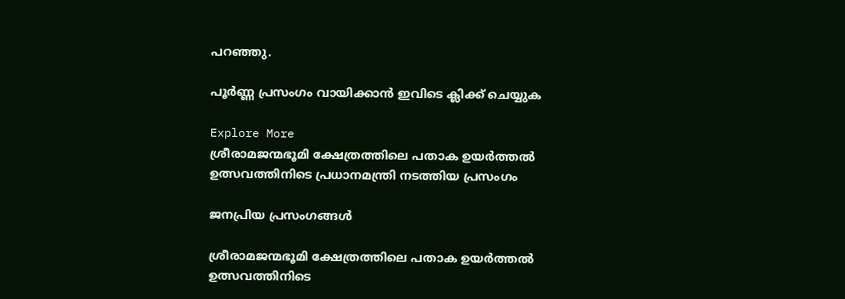പറഞ്ഞു.

പൂർണ്ണ പ്രസംഗം വായിക്കാൻ ഇവിടെ ക്ലിക്ക് ചെയ്യുക

Explore More
ശ്രീരാമജന്മഭൂമി ക്ഷേത്രത്തിലെ പതാക ഉയർത്തൽ ഉത്സവത്തിനിടെ പ്രധാനമന്ത്രി നടത്തിയ പ്രസംഗം

ജനപ്രിയ പ്രസംഗങ്ങൾ

ശ്രീരാമജന്മഭൂമി ക്ഷേത്രത്തിലെ പതാക ഉയർത്തൽ ഉത്സവത്തിനിടെ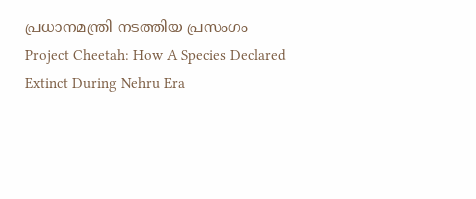പ്രധാനമന്ത്രി നടത്തിയ പ്രസംഗം
Project Cheetah: How A Species Declared Extinct During Nehru Era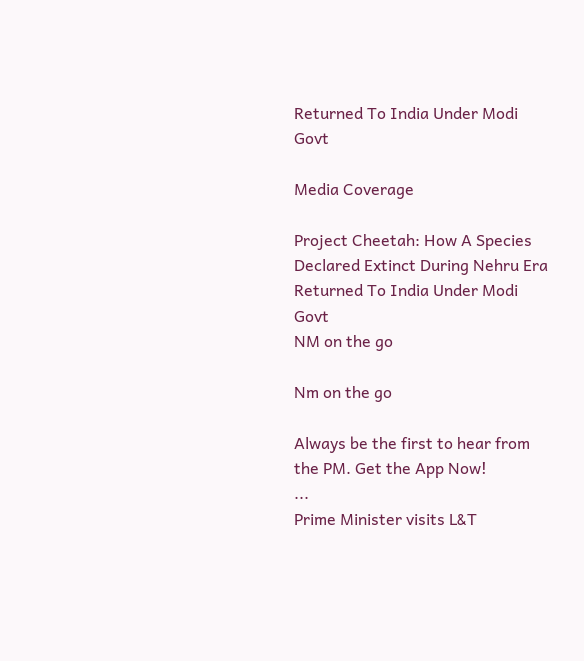Returned To India Under Modi Govt

Media Coverage

Project Cheetah: How A Species Declared Extinct During Nehru Era Returned To India Under Modi Govt
NM on the go

Nm on the go

Always be the first to hear from the PM. Get the App Now!
...
Prime Minister visits L&T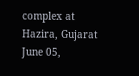complex at Hazira, Gujarat
June 05,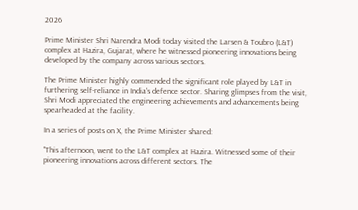2026

Prime Minister Shri Narendra Modi today visited the Larsen & Toubro (L&T) complex at Hazira, Gujarat, where he witnessed pioneering innovations being developed by the company across various sectors.

The Prime Minister highly commended the significant role played by L&T in furthering self-reliance in India's defence sector. Sharing glimpses from the visit, Shri Modi appreciated the engineering achievements and advancements being spearheaded at the facility.

In a series of posts on X, the Prime Minister shared:

"This afternoon, went to the L&T complex at Hazira. Witnessed some of their pioneering innovations across different sectors. The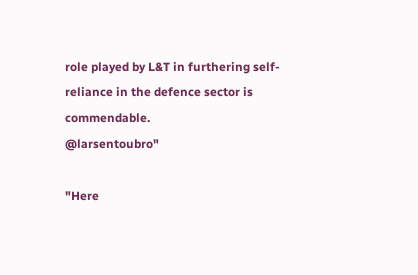role played by L&T in furthering self-reliance in the defence sector is commendable.
@larsentoubro"

"Here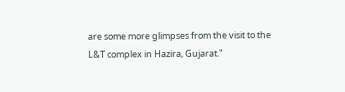are some more glimpses from the visit to the L&T complex in Hazira, Gujarat."